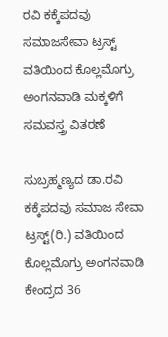ರವಿ ಕಕ್ಕೆಪದವು ಸಮಾಜಸೇವಾ ಟ್ರಸ್ಟ್ ವತಿಯಿಂದ ಕೊಲ್ಲಮೊಗ್ರು ಅಂಗನವಾಡಿ ಮಕ್ಕಳಿಗೆ ಸಮವಸ್ತ್ರ ವಿತರಣೆ

ಸುಬ್ರಹ್ಮಣ್ಯದ ಡಾ.ರವಿ ಕಕ್ಕೆಪದವು ಸಮಾಜ ಸೇವಾ ಟ್ರಸ್ಟ್(ರಿ.) ವತಿಯಿಂದ ಕೊಲ್ಲಮೊಗ್ರು ಅಂಗನವಾಡಿ ಕೇಂದ್ರದ 36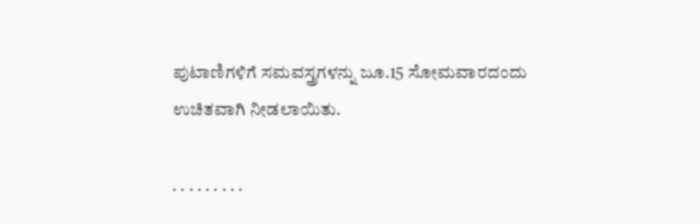ಪುಟಾಣಿಗಳಿಗೆ ಸಮವಸ್ತ್ರಗಳನ್ನು ಜೂ.15 ಸೋಮವಾರದಂದು ಉಚಿತವಾಗಿ ನೀಡಲಾಯಿತು.

. . . . . . . . .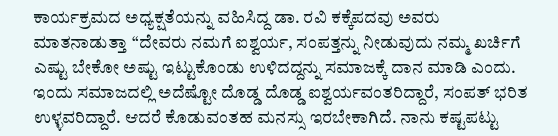ಕಾರ್ಯಕ್ರಮದ ಅಧ್ಯಕ್ಷತೆಯನ್ನು ವಹಿಸಿದ್ದ ಡಾ. ರವಿ ಕಕ್ಕೆಪದವು ಅವರು ಮಾತನಾಡುತ್ತಾ “ದೇವರು ನಮಗೆ ಐಶ್ವರ್ಯ, ಸಂಪತ್ತನ್ನು ನೀಡುವುದು ನಮ್ಮ ಖರ್ಚಿಗೆ ಎಷ್ಟು ಬೇಕೋ ಅಷ್ಟು ಇಟ್ಟುಕೊಂಡು ಉಳಿದದ್ದನ್ನು ಸಮಾಜಕ್ಕೆ ದಾನ ಮಾಡಿ ಎಂದು. ಇಂದು ಸಮಾಜದಲ್ಲಿ ಅದೆಷ್ಟೋ ದೊಡ್ಡ ದೊಡ್ಡ ಐಶ್ವರ್ಯವಂತರಿದ್ದಾರೆ, ಸಂಪತ್ ಭರಿತ ಉಳ್ಳವರಿದ್ದಾರೆ. ಆದರೆ ಕೊಡುವಂತಹ ಮನಸ್ಸು ಇರಬೇಕಾಗಿದೆ. ನಾನು ಕಷ್ಟಪಟ್ಟು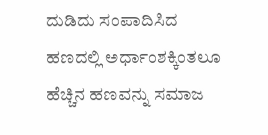ದುಡಿದು ಸಂಪಾದಿಸಿದ ಹಣದಲ್ಲಿ ಅರ್ಧಾಂಶಕ್ಕಿಂತಲೂ ಹೆಚ್ಚಿನ ಹಣವನ್ನು ಸಮಾಜ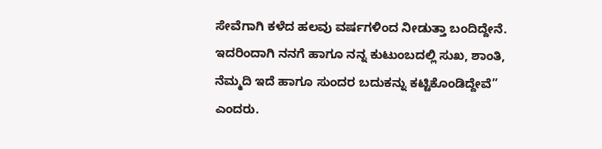ಸೇವೆಗಾಗಿ ಕಳೆದ ಹಲವು ವರ್ಷಗಳಿಂದ ನೀಡುತ್ತಾ ಬಂದಿದ್ದೇನೆ. ಇದರಿಂದಾಗಿ ನನಗೆ ಹಾಗೂ ನನ್ನ ಕುಟುಂಬದಲ್ಲಿ ಸುಖ, ಶಾಂತಿ, ನೆಮ್ಮದಿ ಇದೆ ಹಾಗೂ ಸುಂದರ ಬದುಕನ್ನು ಕಟ್ಟಿಕೊಂಡಿದ್ದೇವೆ” ಎಂದರು.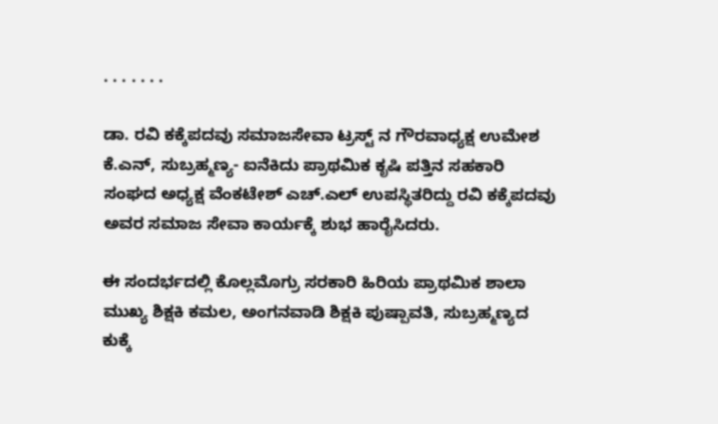. . . . . . .

ಡಾ. ರವಿ ಕಕ್ಕೆಪದವು ಸಮಾಜಸೇವಾ ಟ್ರಸ್ಟ್ ನ ಗೌರವಾಧ್ಯಕ್ಷ ಉಮೇಶ ಕೆ.ಎನ್, ಸುಬ್ರಹ್ಮಣ್ಯ- ಐನೆಕಿದು ಪ್ರಾಥಮಿಕ ಕೃಷಿ ಪತ್ತಿನ ಸಹಕಾರಿ ಸಂಘದ ಅಧ್ಯಕ್ಷ ವೆಂಕಟೇಶ್ ಎಚ್.ಎಲ್ ಉಪಸ್ಥಿತರಿದ್ದು ರವಿ ಕಕ್ಕೆಪದವು ಅವರ ಸಮಾಜ ಸೇವಾ ಕಾರ್ಯಕ್ಕೆ ಶುಭ ಹಾರೈಸಿದರು.

ಈ ಸಂದರ್ಭದಲ್ಲಿ ಕೊಲ್ಲಮೊಗ್ರು ಸರಕಾರಿ ಹಿರಿಯ ಪ್ರಾಥಮಿಕ ಶಾಲಾ ಮುಖ್ಯ ಶಿಕ್ಷಕಿ ಕಮಲ, ಅಂಗನವಾಡಿ ಶಿಕ್ಷಕಿ ಪುಷ್ಪಾವತಿ, ಸುಬ್ರಹ್ಮಣ್ಯದ ಕುಕ್ಕೆ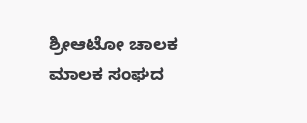ಶ್ರೀಆಟೋ ಚಾಲಕ ಮಾಲಕ ಸಂಘದ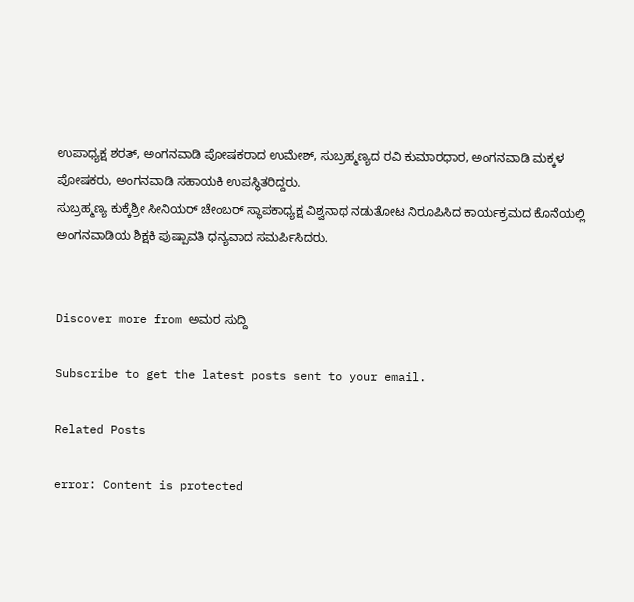ಉಪಾಧ್ಯಕ್ಷ ಶರತ್, ಅಂಗನವಾಡಿ ಪೋಷಕರಾದ ಉಮೇಶ್, ಸುಬ್ರಹ್ಮಣ್ಯದ ರವಿ ಕುಮಾರಧಾರ, ಅಂಗನವಾಡಿ ಮಕ್ಕಳ ಪೋಷಕರು, ಅಂಗನವಾಡಿ ಸಹಾಯಕಿ ಉಪಸ್ಥಿತರಿದ್ದರು.
ಸುಬ್ರಹ್ಮಣ್ಯ ಕುಕ್ಕೆಶ್ರೀ ಸೀನಿಯರ್ ಚೇಂಬರ್ ಸ್ಥಾಪಕಾಧ್ಯಕ್ಷ ವಿಶ್ವನಾಥ ನಡುತೋಟ ನಿರೂಪಿಸಿದ ಕಾರ್ಯಕ್ರಮದ ಕೊನೆಯಲ್ಲಿ ಅಂಗನವಾಡಿಯ ಶಿಕ್ಷಕಿ ಪುಷ್ಪಾವತಿ ಧನ್ಯವಾದ ಸಮರ್ಪಿಸಿದರು.


Discover more from ಅಮರ ಸುದ್ದಿ

Subscribe to get the latest posts sent to your email.

Related Posts

error: Content is protected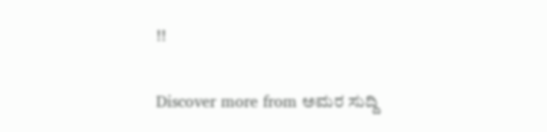!!

Discover more from ಅಮರ ಸುದ್ದಿ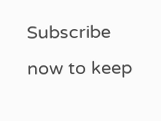Subscribe now to keep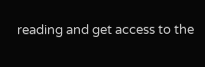reading and get access to the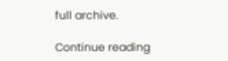full archive.

Continue reading